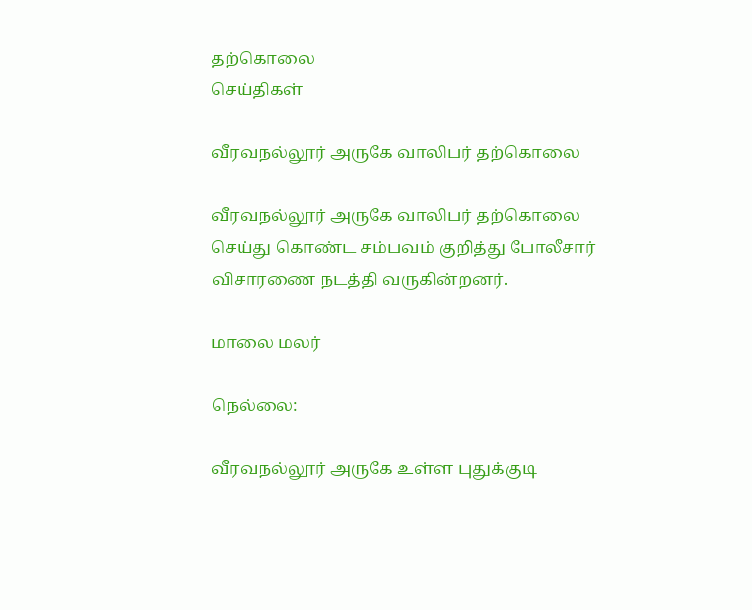தற்கொலை
செய்திகள்

வீரவநல்லூர் அருகே வாலிபர் தற்கொலை

வீரவநல்லூர் அருகே வாலிபர் தற்கொலை செய்து கொண்ட சம்பவம் குறித்து போலீசார் விசாரணை நடத்தி வருகின்றனர்.

மாலை மலர்

நெல்லை:

வீரவநல்லூர் அருகே உள்ள புதுக்குடி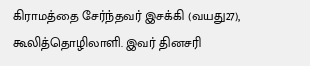கிராமத்தை சேர்ந்தவர் இசக்கி (வயது27), கூலித்தொழிலாளி. இவர் தினசரி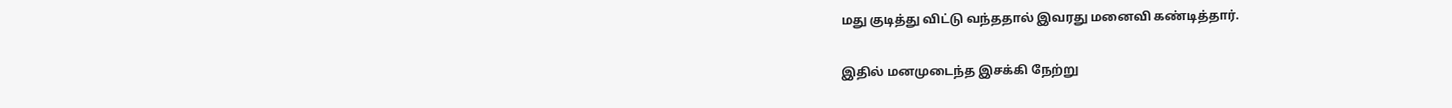மது குடித்து விட்டு வந்ததால் இவரது மனைவி கண்டித்தார்.

இதில் மனமுடைந்த இசக்கி நேற்று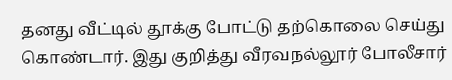தனது வீட்டில் தூக்கு போட்டு தற்கொலை செய்து கொண்டார். இது குறித்து வீரவநல்லூர் போலீசார்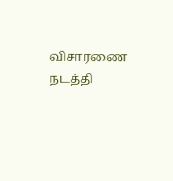விசாரணை நடத்தி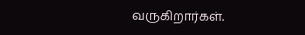வருகிறார்கள்.